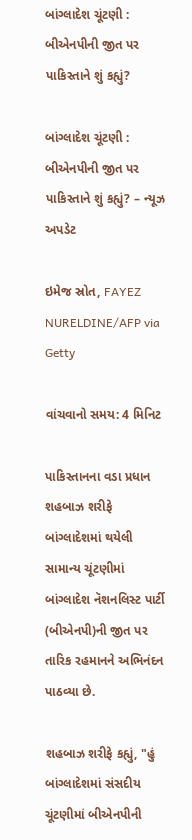બાંગ્લાદેશ ચૂંટણી : બીએનપીની જીત પર પાકિસ્તાને શું કહ્યું?

બાંગ્લાદેશ ચૂંટણી : બીએનપીની જીત પર પાકિસ્તાને શું કહ્યું? – ન્યૂઝ અપડેટ

ઇમેજ સ્રોત, FAYEZ NURELDINE/AFP via Getty

વાંચવાનો સમય: 4 મિનિટ

પાકિસ્તાનના વડા પ્રધાન શહબાઝ શરીફે બાંગ્લાદેશમાં થયેલી સામાન્ય ચૂંટણીમાં બાંગ્લાદેશ નૅશનલિસ્ટ પાર્ટી (બીએનપી)ની જીત પર તારિક રહમાનને અભિનંદન પાઠવ્યા છે.

શહબાઝ શરીફે કહ્યું, "હું બાંગ્લાદેશમાં સંસદીય ચૂંટણીમાં બીએનપીની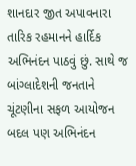શાનદાર જીત અપાવનારા તારિક રહમાનને હાર્દિક અભિનંદન પાઠવું છું. સાથે જ બાંગ્લાદેશની જનતાને ચૂંટણીના સફળ આયોજન બદલ પણ અભિનંદન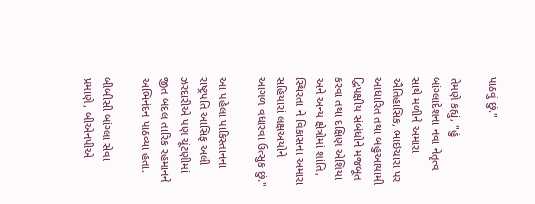પાઠવું છું."

તેમણે કહ્યું, "હું બાંગ્લાદેશના નવા નેતૃત્વ સાથે મળીને અમારા ઐતિહાસિક, ભાઇચારા પર આધારિત તથા બહુઆયામી દ્વિપક્ષીય સંબંધોને મજબૂત કરવા તથા દક્ષિણ એશિયા અને અન્ય ક્ષેત્રોમાં શાંતિ, સ્થિરતા ને વિકાસના અમારા સહિયારાં લક્ષઅયોને આગળ વધારવા ઉત્સુક છું."

આ પહેલા પાકિસ્તાનના રાષ્ટ્રપતિ આસિફ અલી ઝરદારીએ પણ ચૂંટણીમાં જીત બદલ તારિક રહમાનને અભિનંદન પાઠવ્યા હતા.

બીબીસી બાંગ્લા સેવા પ્રમાણે, બીએનપીએ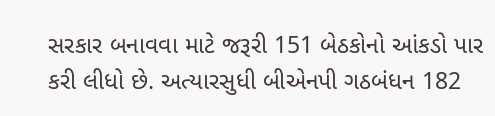સરકાર બનાવવા માટે જરૂરી 151 બેઠકોનો આંકડો પાર કરી લીધો છે. અત્યારસુધી બીએનપી ગઠબંધન 182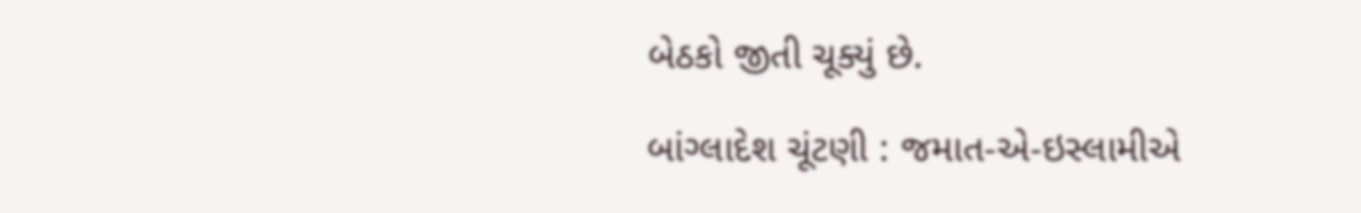બેઠકો જીતી ચૂક્યું છે.

બાંગ્લાદેશ ચૂંટણી : જમાત-એ-ઇસ્લામીએ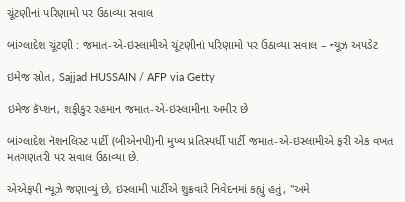ચૂંટણીનાં પરિણામો પર ઉઠાવ્યા સવાલ

બાંગ્લાદેશ ચૂંટણી : જમાત-એ-ઇસ્લામીએ ચૂંટણીનાં પરિણામો પર ઉઠાવ્યા સવાલ – ન્યૂઝ અપડેટ

ઇમેજ સ્રોત, Sajjad HUSSAIN / AFP via Getty

ઇમેજ કૅપ્શન, શફીકુર રહમાન જમાત-એ-ઇસ્લામીના અમીર છે

બાંગ્લાદેશ નૅશનલિસ્ટ પાર્ટી (બીએનપી)ની મુખ્ય પ્રતિસ્પર્ધી પાર્ટી જમાત-એ-ઇસ્લામીએ ફરી એક વખત મતગણતરી પર સવાલ ઉઠાવ્યા છે.

એએફપી ન્યૂઝે જણાવ્યું છે, ઇસ્લામી પાર્ટીએ શુક્રવારે નિવેદનમાં કહ્યું હતું, "અમે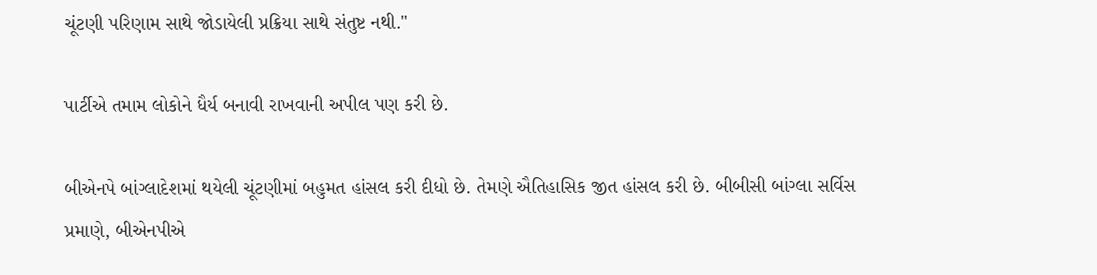ચૂંટણી પરિણામ સાથે જોડાયેલી પ્રક્રિયા સાથે સંતુષ્ટ નથી."

પાર્ટીએ તમામ લોકોને ધૈર્ય બનાવી રાખવાની અપીલ પણ કરી છે.

બીએનપે બાંગ્લાદેશમાં થયેલી ચૂંટણીમાં બહુમત હાંસલ કરી દીધો છે. તેમણે ઐતિહાસિક જીત હાંસલ કરી છે. બીબીસી બાંગ્લા સર્વિસ પ્રમાણે, બીએનપીએ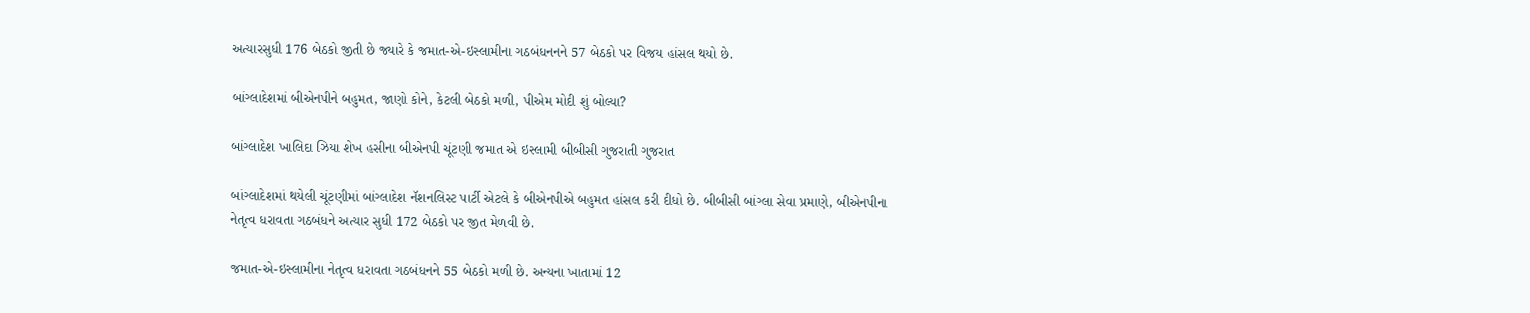અત્યારસુધી 176 બેઠકો જીતી છે જ્યારે કે જમાત-એ-ઇસ્લામીના ગઠબંધનનને 57 બેઠકો પર વિજય હાંસલ થયો છે.

બાંગ્લાદેશમાં બીએનપીને બહુમત, જાણો કોને, કેટલી બેઠકો મળી, પીએમ મોદી શું બોલ્યા?

બાંગ્લાદેશ ખાલિદા ઝિયા શેખ હસીના બીએનપી ચૂંટણી જમાત એ ઇસ્લામી બીબીસી ગુજરાતી ગુજરાત

બાંગ્લાદેશમાં થયેલી ચૂંટણીમાં બાંગ્લાદેશ નૅશનલિસ્ટ પાર્ટી એટલે કે બીએનપીએ બહુમત હાંસલ કરી દીધો છે. બીબીસી બાંગ્લા સેવા પ્રમાણે, બીએનપીના નેતૃત્વ ધરાવતા ગઠબંધને અત્યાર સુધી 172 બેઠકો પર જીત મેળવી છે.

જમાત-એ-ઇસ્લામીના નેતૃત્વ ધરાવતા ગઠબંધનને 55 બેઠકો મળી છે. અન્યના ખાતામાં 12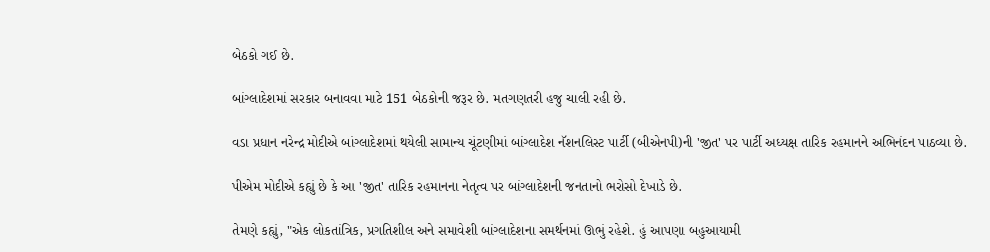બેઠકો ગઈ છે.

બાંગ્લાદેશમાં સરકાર બનાવવા માટે 151 બેઠકોની જરૂર છે. મતગણતરી હજુ ચાલી રહી છે.

વડા પ્રધાન નરેન્દ્ર મોદીએ બાંગ્લાદેશમાં થયેલી સામાન્ય ચૂંટણીમાં બાંગ્લાદેશ નૅશનલિસ્ટ પાર્ટી (બીએનપી)ની 'જીત' પર પાર્ટી અધ્યક્ષ તારિક રહમાનને અભિનંદન પાઠવ્યા છે.

પીએમ મોદીએ કહ્યું છે કે આ 'જીત' તારિક રહમાનના નેતૃત્વ પર બાંગ્લાદેશની જનતાનો ભરોસો દેખાડે છે.

તેમણે કહ્યું, "એક લોકતાંત્રિક, પ્રગતિશીલ અને સમાવેશી બાંગ્લાદેશના સમર્થનમાં ઊભું રહેશે. હું આપણા બહુઆયામી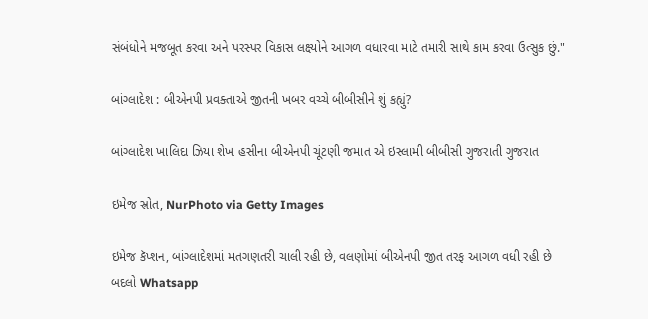સંબંધોને મજબૂત કરવા અને પરસ્પર વિકાસ લક્ષ્યોને આગળ વધારવા માટે તમારી સાથે કામ કરવા ઉત્સુક છું."

બાંગ્લાદેશ : બીએનપી પ્રવક્તાએ જીતની ખબર વચ્ચે બીબીસીને શું કહ્યું?

બાંગ્લાદેશ ખાલિદા ઝિયા શેખ હસીના બીએનપી ચૂંટણી જમાત એ ઇસ્લામી બીબીસી ગુજરાતી ગુજરાત

ઇમેજ સ્રોત, NurPhoto via Getty Images

ઇમેજ કૅપ્શન, બાંગ્લાદેશમાં મતગણતરી ચાલી રહી છે, વલણોમાં બીએનપી જીત તરફ આગળ વધી રહી છે
બદલો Whatsapp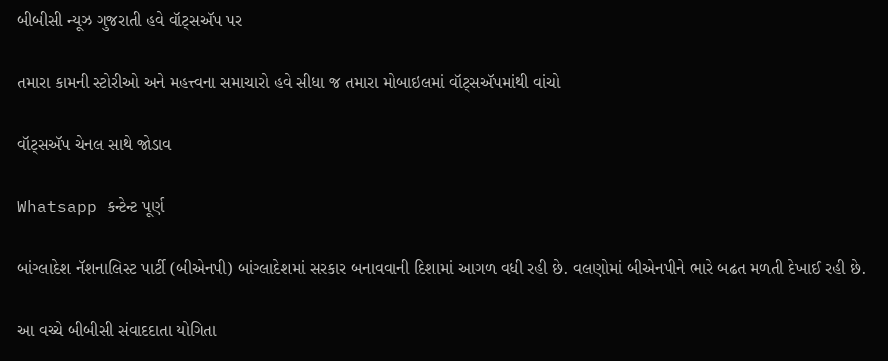બીબીસી ન્યૂઝ ગુજરાતી હવે વૉટ્સઍપ પર

તમારા કામની સ્ટોરીઓ અને મહત્ત્વના સમાચારો હવે સીધા જ તમારા મોબાઇલમાં વૉટ્સઍપમાંથી વાંચો

વૉટ્સઍપ ચેનલ સાથે જોડાવ

Whatsapp કન્ટેન્ટ પૂર્ણ

બાંગ્લાદેશ નૅશનાલિસ્ટ પાર્ટી (બીએનપી) બાંગ્લાદેશમાં સરકાર બનાવવાની દિશામાં આગળ વધી રહી છે. વલણોમાં બીએનપીને ભારે બઢત મળતી દેખાઈ રહી છે.

આ વચ્ચે બીબીસી સંવાદદાતા યોગિતા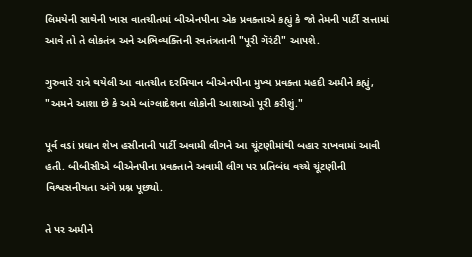લિમયેની સાથેની ખાસ વાતચીતમાં બીએનપીના એક પ્રવક્તાએ કહ્યું કે જો તેમની પાર્ટી સત્તામાં આવે તો તે લોકતંત્ર અને અભિવ્યક્તિની સ્વતંત્રતાની "પૂરી ગૅરંટી" આપશે.

ગુરુવારે રાત્રે થયેલી આ વાતચીત દરમિયાન બીએનપીના મુખ્ય પ્રવક્તા મહદી અમીને કહ્યું, "અમને આશા છે કે અમે બાંગ્લાદેશના લોકોની આશાઓ પૂરી કરીશું."

પૂર્વ વડાં પ્રધાન શેખ હસીનાની પાર્ટી અવામી લીગને આ ચૂંટણીમાંથી બહાર રાખવામાં આવી હતી. બીબીસીએ બીએનપીના પ્રવક્તાને અવામી લીગ પર પ્રતિબંધ વચ્ચે ચૂંટણીની વિશ્વસનીયતા અંગે પ્રશ્ન પૂછ્યો.

તે પર અમીને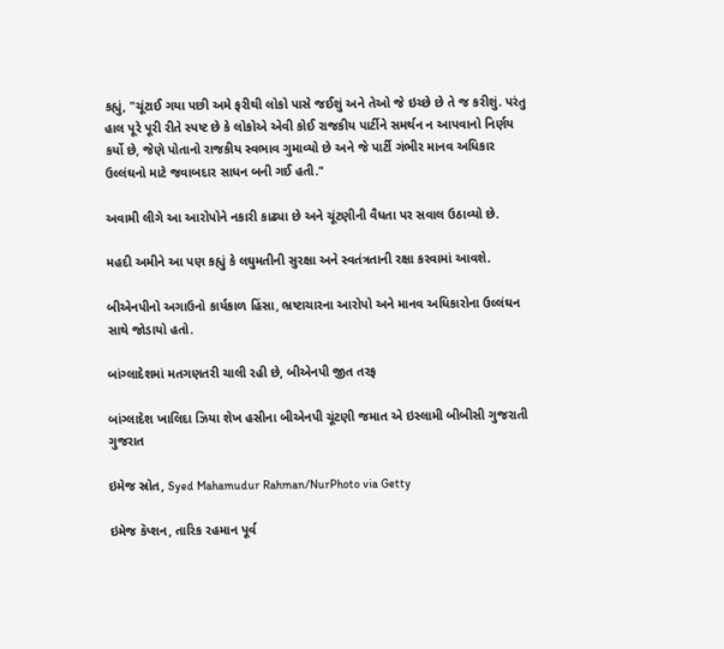કહ્યું, "ચૂંટાઈ ગયા પછી અમે ફરીથી લોકો પાસે જઈશું અને તેઓ જે ઇચ્છે છે તે જ કરીશું. પરંતુ હાલ પૂરે પૂરી રીતે સ્પષ્ટ છે કે લોકોએ એવી કોઈ રાજકીય પાર્ટીને સમર્થન ન આપવાનો નિર્ણય કર્યો છે, જેણે પોતાનો રાજકીય સ્વભાવ ગુમાવ્યો છે અને જે પાર્ટી ગંભીર માનવ અધિકાર ઉલ્લંઘનો માટે જવાબદાર સાધન બની ગઈ હતી."

અવામી લીગે આ આરોપોને નકારી કાઢ્યા છે અને ચૂંટણીની વૈધતા પર સવાલ ઉઠાવ્યો છે.

મહદી અમીને આ પણ કહ્યું કે લઘુમતીની સુરક્ષા અને સ્વતંત્રતાની રક્ષા કરવામાં આવશે.

બીએનપીનો અગાઉનો કાર્યકાળ હિંસા, ભ્રષ્ટાચારના આરોપો અને માનવ અધિકારોના ઉલ્લંઘન સાથે જોડાયો હતો.

બાંગ્લાદેશમાં મતગણતરી ચાલી રહી છે, બીએનપી જીત તરફ

બાંગ્લાદેશ ખાલિદા ઝિયા શેખ હસીના બીએનપી ચૂંટણી જમાત એ ઇસ્લામી બીબીસી ગુજરાતી ગુજરાત

ઇમેજ સ્રોત, Syed Mahamudur Rahman/NurPhoto via Getty

ઇમેજ કૅપ્શન, તારિક રહમાન પૂર્વ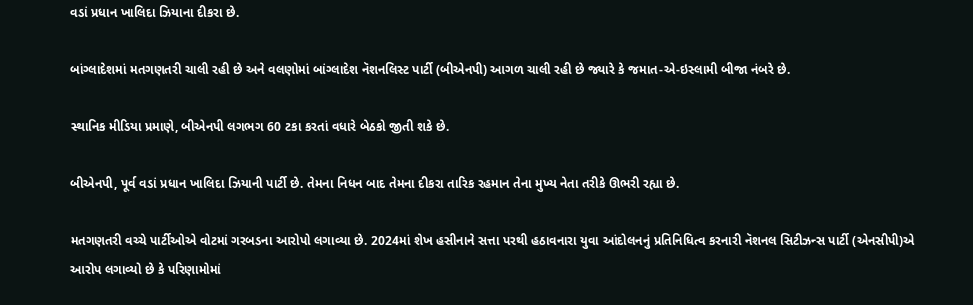વડાં પ્રધાન ખાલિદા ઝિયાના દીકરા છે.

બાંગ્લાદેશમાં મતગણતરી ચાલી રહી છે અને વલણોમાં બાંગ્લાદેશ નૅશનલિસ્ટ પાર્ટી (બીએનપી) આગળ ચાલી રહી છે જ્યારે કે જમાત-એ-ઇસ્લામી બીજા નંબરે છે.

સ્થાનિક મીડિયા પ્રમાણે, બીએનપી લગભગ 60 ટકા કરતાં વધારે બેઠકો જીતી શકે છે.

બીએનપી, પૂર્વ વડાં પ્રધાન ખાલિદા ઝિયાની પાર્ટી છે. તેમના નિધન બાદ તેમના દીકરા તારિક રહમાન તેના મુખ્ય નેતા તરીકે ઊભરી રહ્યા છે.

મતગણતરી વચ્ચે પાર્ટીઓએ વોટમાં ગરબડના આરોપો લગાવ્યા છે. 2024માં શેખ હસીનાને સત્તા પરથી હઠાવનારા યુવા આંદોલનનું પ્રતિનિધિત્વ કરનારી નૅશનલ સિટીઝન્સ પાર્ટી (એનસીપી)એ આરોપ લગાવ્યો છે કે પરિણામોમાં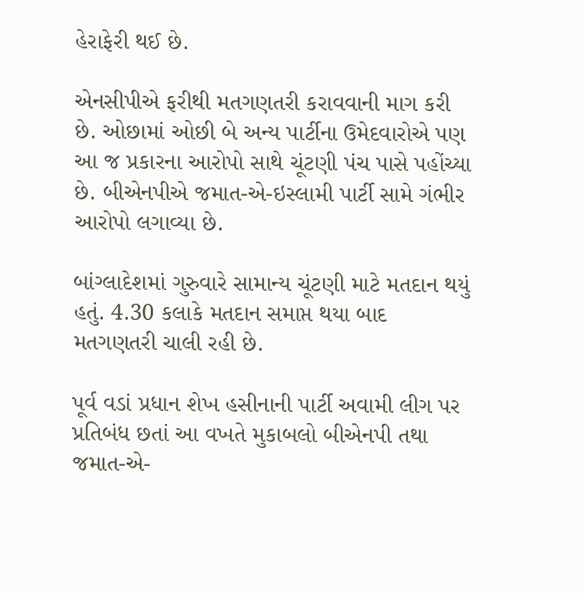હેરાફેરી થઈ છે.

એનસીપીએ ફરીથી મતગણતરી કરાવવાની માગ કરી છે. ઓછામાં ઓછી બે અન્ય પાર્ટીના ઉમેદવારોએ પણ આ જ પ્રકારના આરોપો સાથે ચૂંટણી પંચ પાસે પહોંચ્યા છે. બીએનપીએ જમાત-એ-ઇસ્લામી પાર્ટી સામે ગંભીર આરોપો લગાવ્યા છે.

બાંગ્લાદેશમાં ગુરુવારે સામાન્ય ચૂંટણી માટે મતદાન થયું હતું. 4.30 કલાકે મતદાન સમાપ્ત થયા બાદ મતગણતરી ચાલી રહી છે.

પૂર્વ વડાં પ્રધાન શેખ હસીનાની પાર્ટી અવામી લીગ પર પ્રતિબંધ છતાં આ વખતે મુકાબલો બીએનપી તથા જમાત-એ-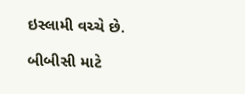ઇસ્લામી વચ્ચે છે.

બીબીસી માટે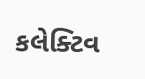કલેક્ટિવ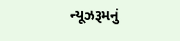ન્યૂઝરૂમનું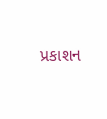પ્રકાશન